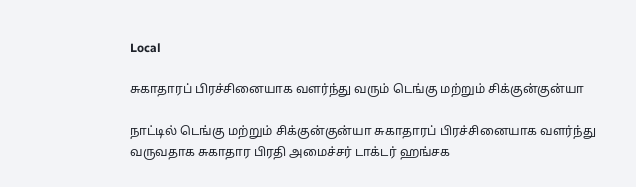Local

சுகாதாரப் பிரச்சினையாக வளர்ந்து வரும் டெங்கு மற்றும் சிக்குன்குன்யா

நாட்டில் டெங்கு மற்றும் சிக்குன்குன்யா சுகாதாரப் பிரச்சினையாக வளர்ந்து வருவதாக சுகாதார பிரதி அமைச்சர் டாக்டர் ஹங்சக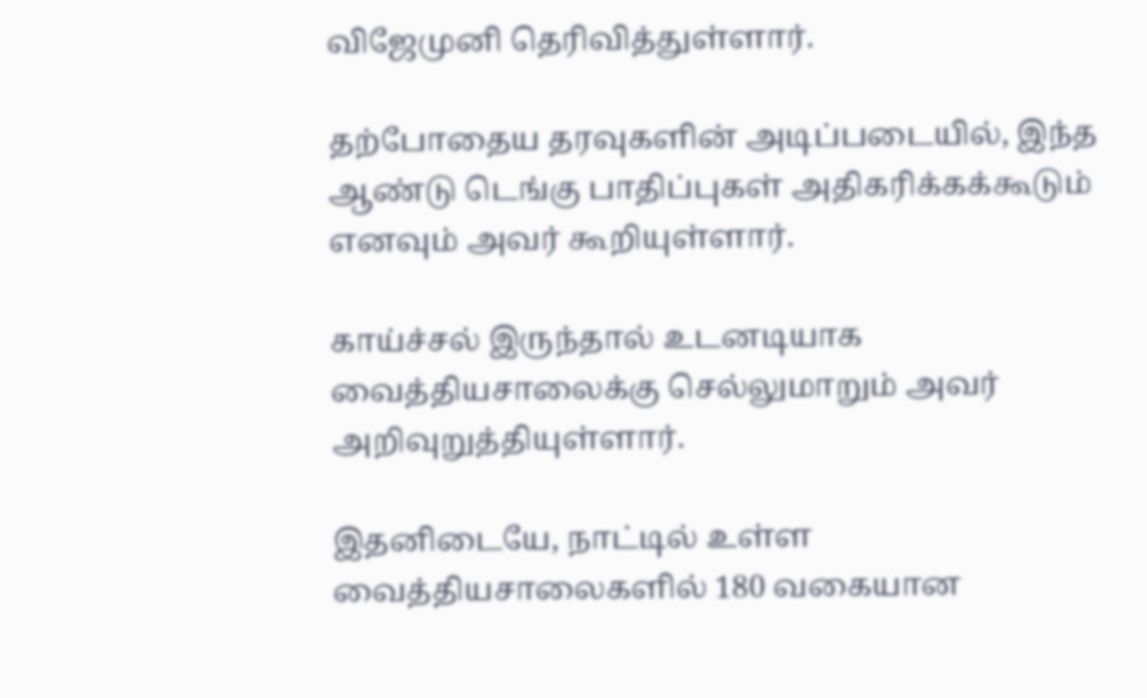விஜேமுனி தெரிவித்துள்ளார்.

தற்போதைய தரவுகளின் அடிப்படையில், இந்த ஆண்டு டெங்கு பாதிப்புகள் அதிகரிக்கக்கூடும் எனவும் அவர் கூறியுள்ளார்.

காய்ச்சல் இருந்தால் உடனடியாக வைத்தியசாலைக்கு செல்லுமாறும் அவர் அறிவுறுத்தியுள்ளார்.

இதனிடையே, நாட்டில் உள்ள வைத்தியசாலைகளில் 180 வகையான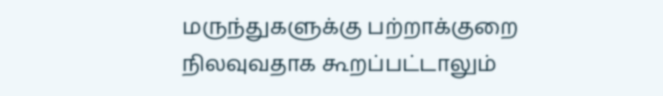மருந்துகளுக்கு பற்றாக்குறை நிலவுவதாக கூறப்பட்டாலும்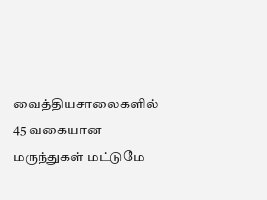வைத்தியசாலைகளில் 45 வகையான மருந்துகள் மட்டுமே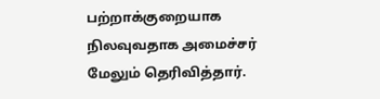பற்றாக்குறையாக நிலவுவதாக அமைச்சர் மேலும் தெரிவித்தார்.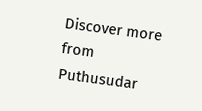Discover more from Puthusudar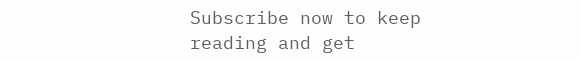Subscribe now to keep reading and get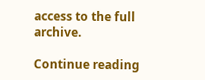access to the full archive.

Continue reading